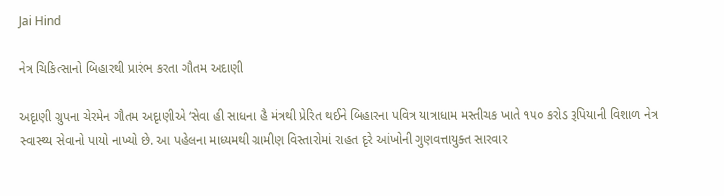Jai Hind

નેત્ર ચિકિત્સાનો બિહારથી પ્રારંભ કરતા ગૌતમ અદાણી

અદૃાણી ગ્રુપના ચેરમેન ગૌતમ અદૃાણીએ ‘સેવા હી સાધના હૈ મંત્રથી પ્રેરિત થઈને બિહારના પવિત્ર યાત્રાધામ મસ્તીચક ખાતે ૧૫૦ કરોડ રૂપિયાની વિશાળ નેત્ર સ્વાસ્થ્ય સેવાનો પાયો નાખ્યો છે. આ પહેલના માધ્યમથી ગ્રામીણ વિસ્તારોમાં રાહત દૃરે આંખોની ગુણવત્તાયુક્ત સારવાર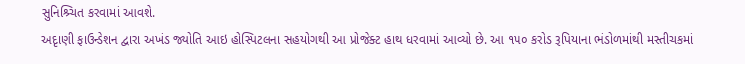સુનિશ્ર્ચિત કરવામાં આવશે.
અદૃાણી ફાઉન્ડેશન દ્વારા અખંડ જ્યોતિ આઇ હોસ્પિટલના સહયોગથી આ પ્રોજેક્ટ હાથ ધરવામાં આવ્યો છે. આ ૧૫૦ કરોડ રૂપિયાના ભંડોળમાંથી મસ્તીચકમાં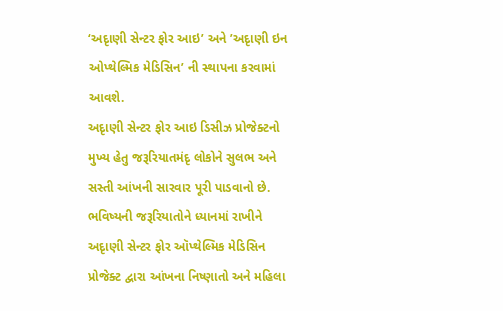‘અદૃાણી સેન્ટર ફોર આઇ’ અને ’અદૃાણી ઇન ઓપ્થેલ્મિક મેડિસિન’ ની સ્થાપના કરવામાં આવશે.
અદૃાણી સેન્ટર ફોર આઇ ડિસીઝ પ્રોજેક્ટનો મુખ્ય હેતુ જરૂરિયાતમંદૃ લોકોને સુલભ અને સસ્તી આંખની સારવાર પૂરી પાડવાનો છે.
ભવિષ્યની જરૂરિયાતોને ધ્યાનમાં રાખીને અદૃાણી સેન્ટર ફોર ઑપ્થેલ્મિક મેડિસિન પ્રોજેક્ટ દ્વારા આંખના નિષ્ણાતો અને મહિલા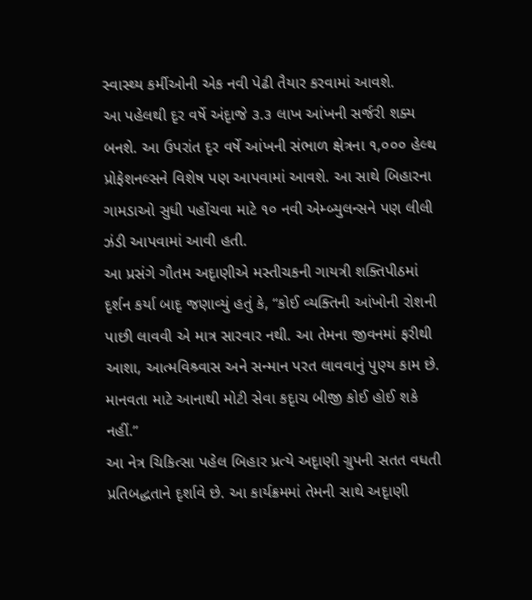સ્વાસ્થ્ય કર્મીઓની એક નવી પેઢી તૈયાર કરવામાં આવશે.
આ પહેલથી દૃર વર્ષે અંદૃાજે ૩.૩ લાખ આંખની સર્જરી શક્ય બનશે. આ ઉપરાંત દૃર વર્ષે આંખની સંભાળ ક્ષેત્રના ૧,૦૦૦ હેલ્થ પ્રોફેશનલ્સને વિશેષ પણ આપવામાં આવશે. આ સાથે બિહારના ગામડાઓ સુધી પહોંચવા માટે ૧૦ નવી એમ્બ્યુલન્સને પણ લીલી ઝંડી આપવામાં આવી હતી.
આ પ્રસંગે ગૌતમ અદૃાણીએ મસ્તીચકની ગાયત્રી શક્તિપીઠમાં દૃર્શન કર્યા બાદૃ જણાવ્યું હતું કે, “કોઈ વ્યક્તિની આંખોની રોશની પાછી લાવવી એ માત્ર સારવાર નથી. આ તેમના જીવનમાં ફરીથી આશા, આત્મવિશ્ર્વાસ અને સન્માન પરત લાવવાનું પુણ્ય કામ છે. માનવતા માટે આનાથી મોટી સેવા કદૃાચ બીજી કોઈ હોઈ શકે નહીં.”
આ નેત્ર ચિકિત્સા પહેલ બિહાર પ્રત્યે અદૃાણી ગ્રુપની સતત વધતી પ્રતિબદ્ધતાને દૃર્શાવે છે. આ કાર્યક્રમમાં તેમની સાથે અદૃાણી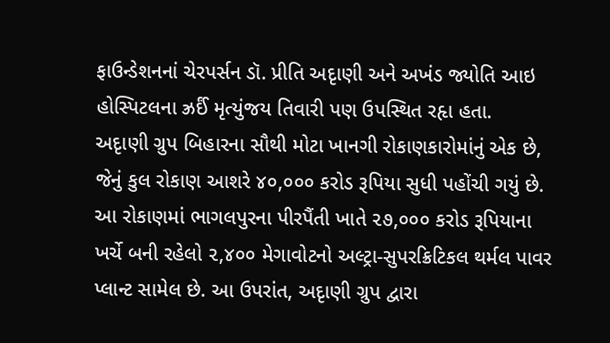ફાઉન્ડેશનનાં ચેરપર્સન ડૉ. પ્રીતિ અદૃાણી અને અખંડ જ્યોતિ આઇ હોસ્પિટલના ઝ્રર્ઈં મૃત્યુંજય તિવારી પણ ઉપસ્થિત રહૃા હતા.
અદૃાણી ગ્રુપ બિહારના સૌથી મોટા ખાનગી રોકાણકારોમાંનું એક છે, જેનું કુલ રોકાણ આશરે ૪૦,૦૦૦ કરોડ રૂપિયા સુધી પહોંચી ગયું છે. આ રોકાણમાં ભાગલપુરના પીરપૈંતી ખાતે ૨૭,૦૦૦ કરોડ રૂપિયાના ખર્ચે બની રહેલો ૨,૪૦૦ મેગાવોટનો અલ્ટ્રા-સુપરક્રિટિકલ થર્મલ પાવર પ્લાન્ટ સામેલ છે. આ ઉપરાંત, અદૃાણી ગ્રુપ દ્વારા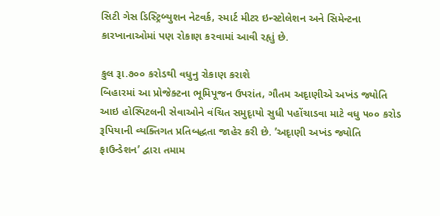સિટી ગેસ ડિસ્ટ્રિબ્યુશન નેટવર્ક, સ્માર્ટ મીટર ઇન્સ્ટોલેશન અને સિમેન્ટના કારખાનાઓમાં પણ રોકાણ કરવામાં આવી રહૃાું છે.

કુલ રૂા.૭૦૦ કરોડથી વધુનુ રોકાણ કરાશે
બિહારમાં આ પ્રોજેક્ટના ભૂમિપૂજન ઉપરાંત, ગૌતમ અદૃાણીએ અખંડ જ્યોતિ આઇ હોસ્પિટલની સેવાઓને વંચિત સમુદૃાયો સુધી પહોંચાડવા માટે વધુ ૫૦૦ કરોડ રૂપિયાની વ્યક્તિગત પ્રતિબદ્ધતા જાહેર કરી છે. ’અદૃાણી અખંડ જ્યોતિ ફાઉન્ડેશન’ દ્વારા તમામ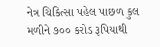નેત્ર ચિકિત્સા પહેલ પાછળ કુલ મળીને ૭૦૦ કરોડ રૂપિયાથી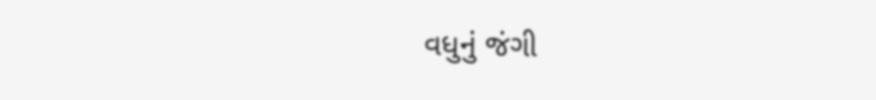વધુનું જંગી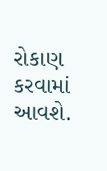રોકાણ કરવામાં આવશે.